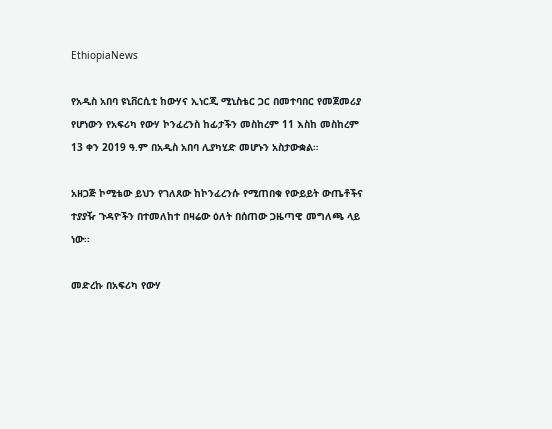EthiopiaNews

የአዲስ አበባ ዩኒቨርሲቲ ከውሃና ኢነርጂ ሚኒስቴር ጋር በመተባበር የመጀመሪያ የሆነውን የአፍሪካ የውሃ ኮንፈረንስ ከፊታችን መስከረም 11 እስከ መስከረም 13 ቀን 2019 ዓ.ም በአዲስ አበባ ሊያካሂድ መሆኑን አስታውቋል።

አዘጋጅ ኮሚቴው ይህን የገለጸው ከኮንፈረንሱ የሚጠበቁ የውይይት ውጤቶችና ተያያዥ ጉዳዮችን በተመለከተ በዛሬው ዕለት በሰጠው ጋዜጣዊ መግለጫ ላይ ነው፡፡

መድረኩ በአፍሪካ የውሃ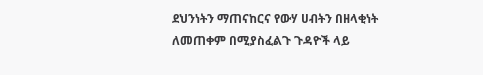ደህንነትን ማጠናከርና የውሃ ሀብትን በዘላቂነት ለመጠቀም በሚያስፈልጉ ጉዳዮች ላይ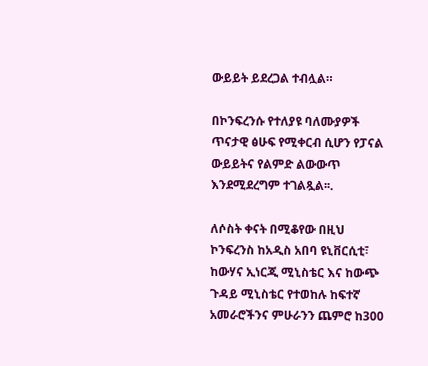ውይይት ይደረጋል ተብሏል።

በኮንፍረንሱ የተለያዩ ባለሙያዎች ጥናታዊ ፅሁፍ የሚቀርብ ሲሆን የፓናል ውይይትና የልምድ ልውውጥ እንደሚደረግም ተገልጿል፡፡.

ለሶስት ቀናት በሚቆየው በዚህ ኮንፍረንስ ከአዲስ አበባ ዩኒቨርሲቲ፣ ከውሃና ኢነርጂ ሚኒስቴር እና ከውጭ ጉዳይ ሚኒስቴር የተወከሉ ከፍተኛ አመራሮችንና ምሁራንን ጨምሮ ከ300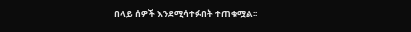በላይ ሰዎች እንደሚሳተፉበት ተጠቁሟል፡፡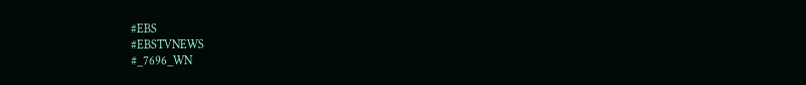#EBS
#EBSTVNEWS
#_7696_WN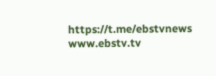https://t.me/ebstvnews
www.ebstv.tv